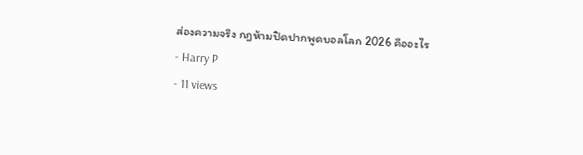ส่องความจริง กฎห้ามปิดปากพูดบอลโลก 2026 คืออะไร
- Harry P
- 11 views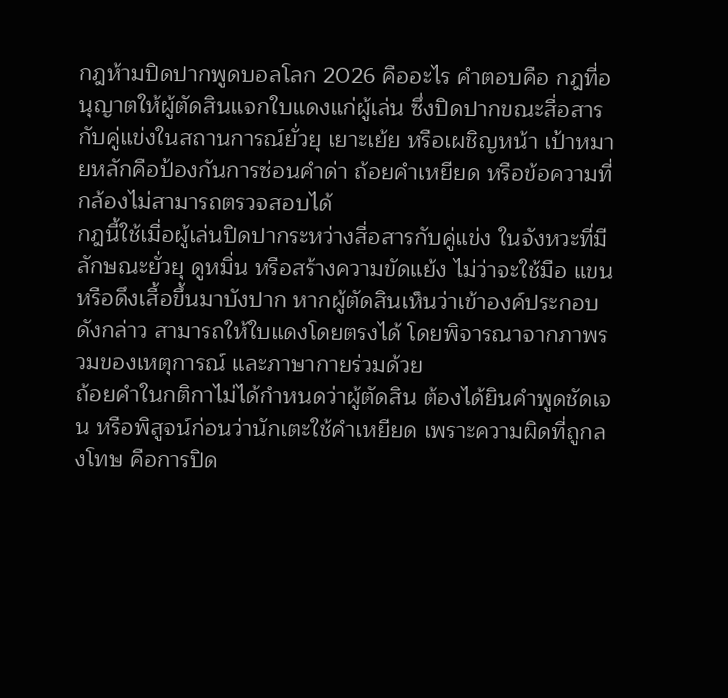กฎห้ามปิดปากพูดบอลโลก 2026 คืออะไร คำตอบคือ กฎที่อนุญาตให้ผู้ตัดสินแจกใบแดงแก่ผู้เล่น ซึ่งปิดปากขณะสื่อสารกับคู่แข่งในสถานการณ์ยั่วยุ เยาะเย้ย หรือเผชิญหน้า เป้าหมายหลักคือป้องกันการซ่อนคำด่า ถ้อยคำเหยียด หรือข้อความที่กล้องไม่สามารถตรวจสอบได้
กฎนี้ใช้เมื่อผู้เล่นปิดปากระหว่างสื่อสารกับคู่แข่ง ในจังหวะที่มีลักษณะยั่วยุ ดูหมิ่น หรือสร้างความขัดแย้ง ไม่ว่าจะใช้มือ แขน หรือดึงเสื้อขึ้นมาบังปาก หากผู้ตัดสินเห็นว่าเข้าองค์ประกอบดังกล่าว สามารถให้ใบแดงโดยตรงได้ โดยพิจารณาจากภาพรวมของเหตุการณ์ และภาษากายร่วมด้วย
ถ้อยคำในกติกาไม่ได้กำหนดว่าผู้ตัดสิน ต้องได้ยินคำพูดชัดเจน หรือพิสูจน์ก่อนว่านักเตะใช้คำเหยียด เพราะความผิดที่ถูกลงโทษ คือการปิด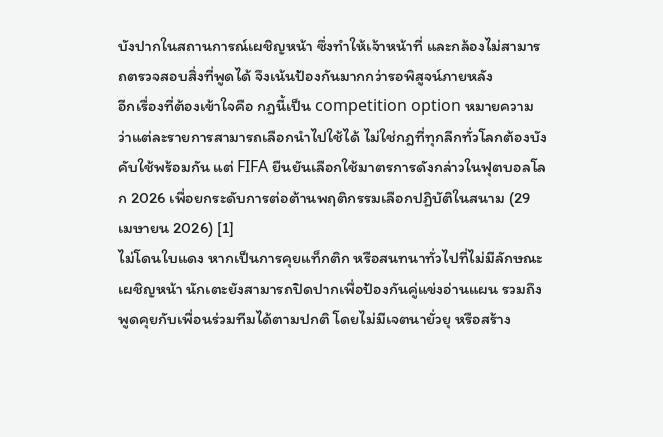บังปากในสถานการณ์เผชิญหน้า ซึ่งทำให้เจ้าหน้าที่ และกล้องไม่สามารถตรวจสอบสิ่งที่พูดได้ จึงเน้นป้องกันมากกว่ารอพิสูจน์ภายหลัง
อีกเรื่องที่ต้องเข้าใจคือ กฎนี้เป็น competition option หมายความว่าแต่ละรายการสามารถเลือกนำไปใช้ได้ ไม่ใช่กฎที่ทุกลีกทั่วโลกต้องบังคับใช้พร้อมกัน แต่ FIFA ยืนยันเลือกใช้มาตรการดังกล่าวในฟุตบอลโลก 2026 เพื่อยกระดับการต่อต้านพฤติกรรมเลือกปฏิบัติในสนาม (29 เมษายน 2026) [1]
ไม่โดนใบแดง หากเป็นการคุยแท็กติก หรือสนทนาทั่วไปที่ไม่มีลักษณะเผชิญหน้า นักเตะยังสามารถปิดปากเพื่อป้องกันคู่แข่งอ่านแผน รวมถึงพูดคุยกับเพื่อนร่วมทีมได้ตามปกติ โดยไม่มีเจตนายั่วยุ หรือสร้าง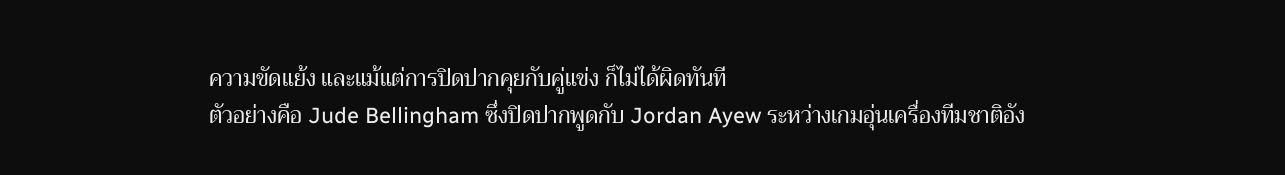ความขัดแย้ง และแม้แต่การปิดปากคุยกับคู่แข่ง ก็ไม่ได้ผิดทันที
ตัวอย่างคือ Jude Bellingham ซึ่งปิดปากพูดกับ Jordan Ayew ระหว่างเกมอุ่นเครื่องทีมชาติอัง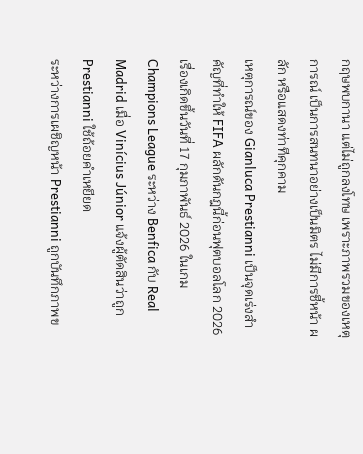กฤษพบกานา แต่ไม่ถูกลงโทษ เพราะภาพรวมของเหตุการณ์ เป็นการสนทนาอย่างเป็นมิตร ไม่มีการชี้หน้า ผลัก หรือแสดงท่าทีคุกคาม
เหตุการณ์ของ Gianluca Prestianni เป็นจุดเร่งสำคัญที่ทำให้ FIFA ผลักดันกฎนี้ก่อนฟุตบอลโลก 2026 เรื่องเกิดขึ้นวันที่ 17 กุมภาพันธ์ 2026 ในเกม Champions League ระหว่าง Benfica กับ Real Madrid เมื่อ Vinícius Júnior แจ้งผู้ตัดสินว่าถูก Prestianni ใช้ถ้อยคำเหยียด
ระหว่างการเผชิญหน้า Prestianni ถูกบันทึกภาพข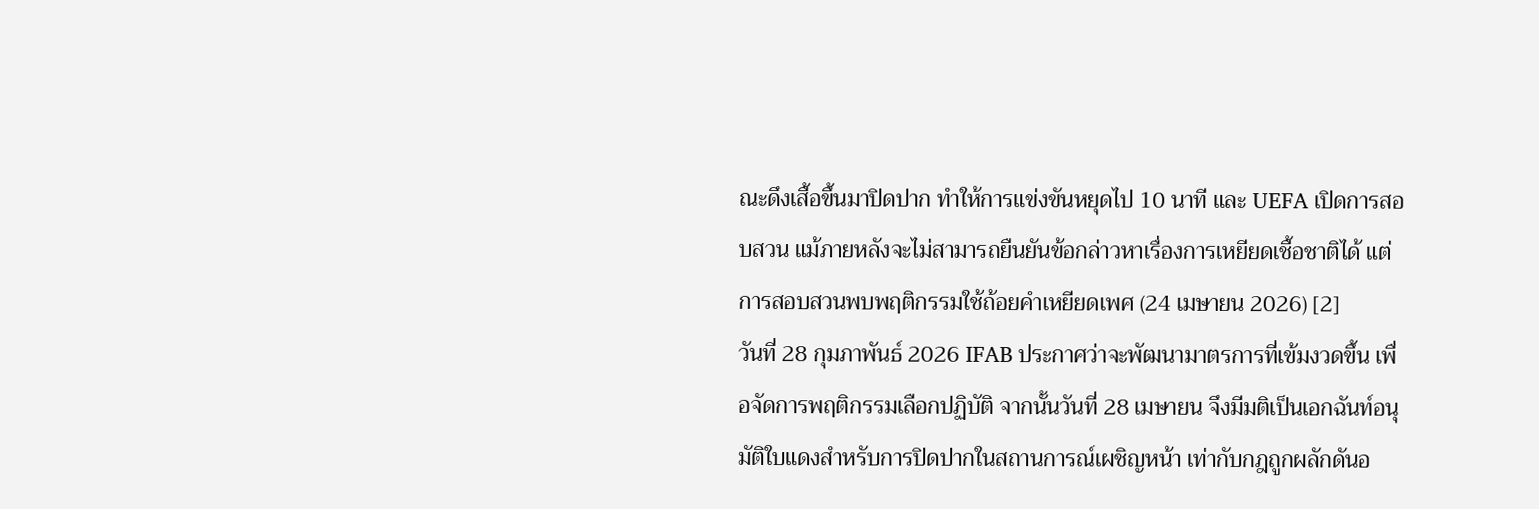ณะดึงเสื้อขึ้นมาปิดปาก ทำให้การแข่งขันหยุดไป 10 นาที และ UEFA เปิดการสอบสวน แม้ภายหลังจะไม่สามารถยืนยันข้อกล่าวหาเรื่องการเหยียดเชื้อชาติได้ แต่การสอบสวนพบพฤติกรรมใช้ถ้อยคำเหยียดเพศ (24 เมษายน 2026) [2]
วันที่ 28 กุมภาพันธ์ 2026 IFAB ประกาศว่าจะพัฒนามาตรการที่เข้มงวดขึ้น เพื่อจัดการพฤติกรรมเลือกปฏิบัติ จากนั้นวันที่ 28 เมษายน จึงมีมติเป็นเอกฉันท์อนุมัติใบแดงสำหรับการปิดปากในสถานการณ์เผชิญหน้า เท่ากับกฎถูกผลักดันอ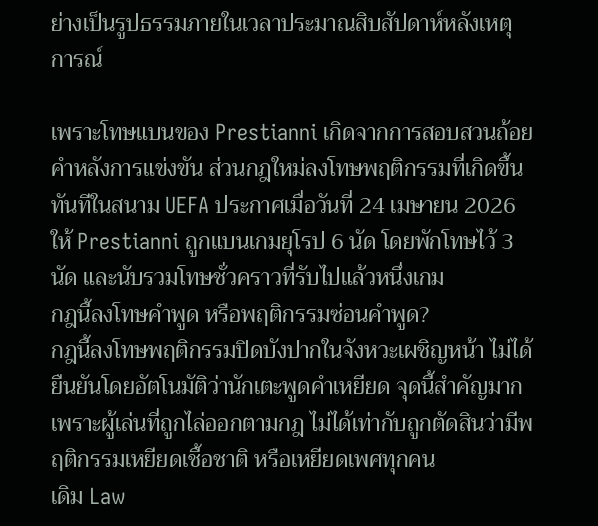ย่างเป็นรูปธรรมภายในเวลาประมาณสิบสัปดาห์หลังเหตุการณ์

เพราะโทษแบนของ Prestianni เกิดจากการสอบสวนถ้อยคำหลังการแข่งขัน ส่วนกฎใหม่ลงโทษพฤติกรรมที่เกิดขึ้นทันทีในสนาม UEFA ประกาศเมื่อวันที่ 24 เมษายน 2026 ให้ Prestianni ถูกแบนเกมยุโรป 6 นัด โดยพักโทษไว้ 3 นัด และนับรวมโทษชั่วคราวที่รับไปแล้วหนึ่งเกม
กฎนี้ลงโทษคำพูด หรือพฤติกรรมซ่อนคำพูด?
กฎนี้ลงโทษพฤติกรรมปิดบังปากในจังหวะเผชิญหน้า ไม่ได้ยืนยันโดยอัตโนมัติว่านักเตะพูดคำเหยียด จุดนี้สำคัญมาก เพราะผู้เล่นที่ถูกไล่ออกตามกฎ ไม่ได้เท่ากับถูกตัดสินว่ามีพฤติกรรมเหยียดเชื้อชาติ หรือเหยียดเพศทุกคน
เดิม Law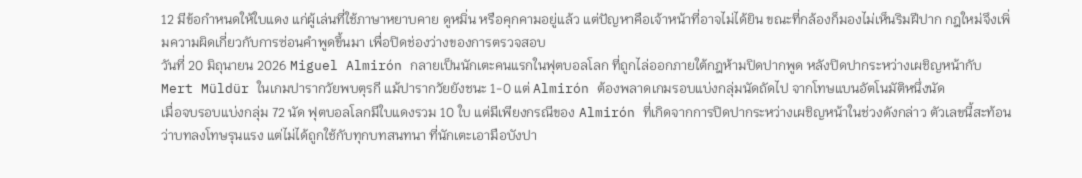12 มีข้อกำหนดให้ใบแดง แก่ผู้เล่นที่ใช้ภาษาหยาบคาย ดูหมิ่น หรือคุกคามอยู่แล้ว แต่ปัญหาคือเจ้าหน้าที่อาจไม่ได้ยิน ขณะที่กล้องก็มองไม่เห็นริมฝีปาก กฎใหม่จึงเพิ่มความผิดเกี่ยวกับการซ่อนคำพูดขึ้นมา เพื่อปิดช่องว่างของการตรวจสอบ
วันที่ 20 มิถุนายน 2026 Miguel Almirón กลายเป็นนักเตะคนแรกในฟุตบอลโลก ที่ถูกไล่ออกภายใต้กฎห้ามปิดปากพูด หลังปิดปากระหว่างเผชิญหน้ากับ Mert Müldür ในเกมปารากวัยพบตุรกี แม้ปารากวัยยังชนะ 1-0 แต่ Almirón ต้องพลาดเกมรอบแบ่งกลุ่มนัดถัดไป จากโทษแบนอัตโนมัติหนึ่งนัด
เมื่อจบรอบแบ่งกลุ่ม 72 นัด ฟุตบอลโลกมีใบแดงรวม 10 ใบ แต่มีเพียงกรณีของ Almirón ที่เกิดจากการปิดปากระหว่างเผชิญหน้าในช่วงดังกล่าว ตัวเลขนี้สะท้อนว่าบทลงโทษรุนแรง แต่ไม่ได้ถูกใช้กับทุกบทสนทนา ที่นักเตะเอามือบังปา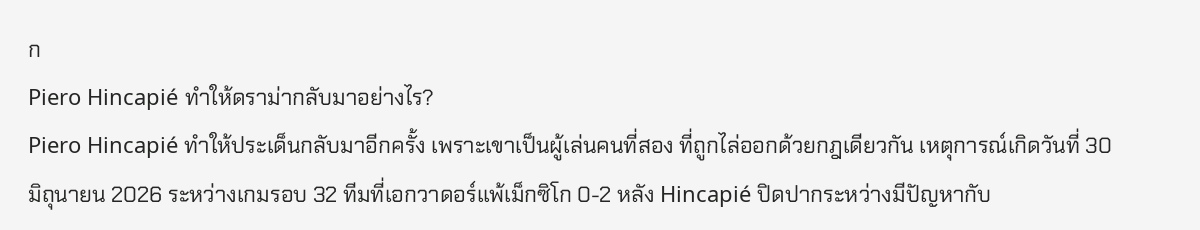ก
Piero Hincapié ทำให้ดราม่ากลับมาอย่างไร?
Piero Hincapié ทำให้ประเด็นกลับมาอีกครั้ง เพราะเขาเป็นผู้เล่นคนที่สอง ที่ถูกไล่ออกด้วยกฎเดียวกัน เหตุการณ์เกิดวันที่ 30 มิถุนายน 2026 ระหว่างเกมรอบ 32 ทีมที่เอกวาดอร์แพ้เม็กซิโก 0-2 หลัง Hincapié ปิดปากระหว่างมีปัญหากับ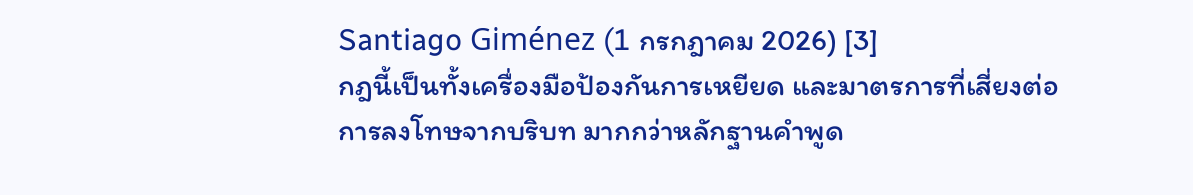Santiago Giménez (1 กรกฎาคม 2026) [3]
กฎนี้เป็นทั้งเครื่องมือป้องกันการเหยียด และมาตรการที่เสี่ยงต่อการลงโทษจากบริบท มากกว่าหลักฐานคำพูด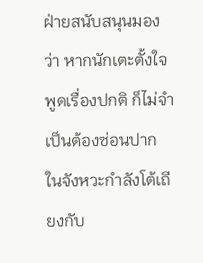ฝ่ายสนับสนุนมองว่า หากนักเตะตั้งใจพูดเรื่องปกติ ก็ไม่จำเป็นต้องซ่อนปาก ในจังหวะกำลังโต้เถียงกับ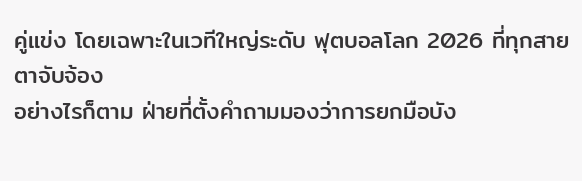คู่แข่ง โดยเฉพาะในเวทีใหญ่ระดับ ฟุตบอลโลก 2026 ที่ทุกสายตาจับจ้อง
อย่างไรก็ตาม ฝ่ายที่ตั้งคำถามมองว่าการยกมือบัง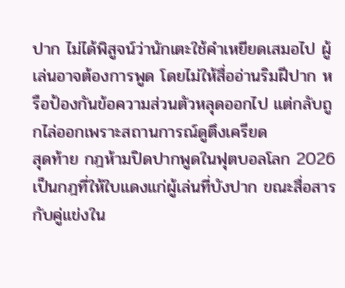ปาก ไม่ได้พิสูจน์ว่านักเตะใช้คำเหยียดเสมอไป ผู้เล่นอาจต้องการพูด โดยไม่ให้สื่ออ่านริมฝีปาก หรือป้องกันข้อความส่วนตัวหลุดออกไป แต่กลับถูกไล่ออกเพราะสถานการณ์ดูตึงเครียด
สุดท้าย กฎห้ามปิดปากพูดในฟุตบอลโลก 2026 เป็นกฎที่ให้ใบแดงแก่ผู้เล่นที่บังปาก ขณะสื่อสารกับคู่แข่งใน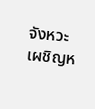จังหวะเผชิญห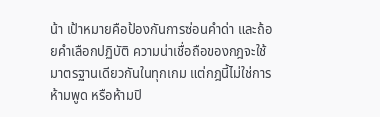น้า เป้าหมายคือป้องกันการซ่อนคำด่า และถ้อยคำเลือกปฏิบัติ ความน่าเชื่อถือของกฎจะใช้มาตรฐานเดียวกันในทุกเกม แต่กฎนี้ไม่ใช่การห้ามพูด หรือห้ามปิ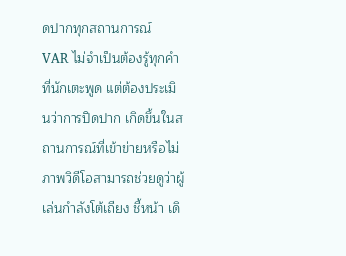ดปากทุกสถานการณ์
VAR ไม่จำเป็นต้องรู้ทุกคำที่นักเตะพูด แต่ต้องประเมินว่าการปิดปาก เกิดขึ้นในสถานการณ์ที่เข้าข่ายหรือไม่ ภาพวิดีโอสามารถช่วยดูว่าผู้เล่นกำลังโต้เถียง ชี้หน้า เดิ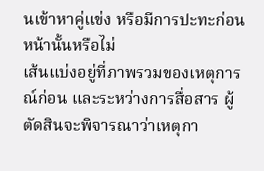นเข้าหาคู่แข่ง หรือมีการปะทะก่อนหน้านั้นหรือไม่
เส้นแบ่งอยู่ที่ภาพรวมของเหตุการณ์ก่อน และระหว่างการสื่อสาร ผู้ตัดสินจะพิจารณาว่าเหตุกา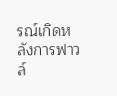รณ์เกิดหลังการฟาวล์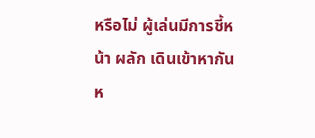หรือไม่ ผู้เล่นมีการชี้หน้า ผลัก เดินเข้าหากัน ห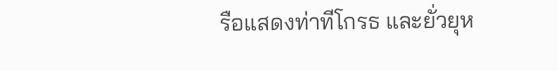รือแสดงท่าทีโกรธ และยั่วยุห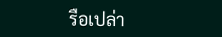รือเปล่า